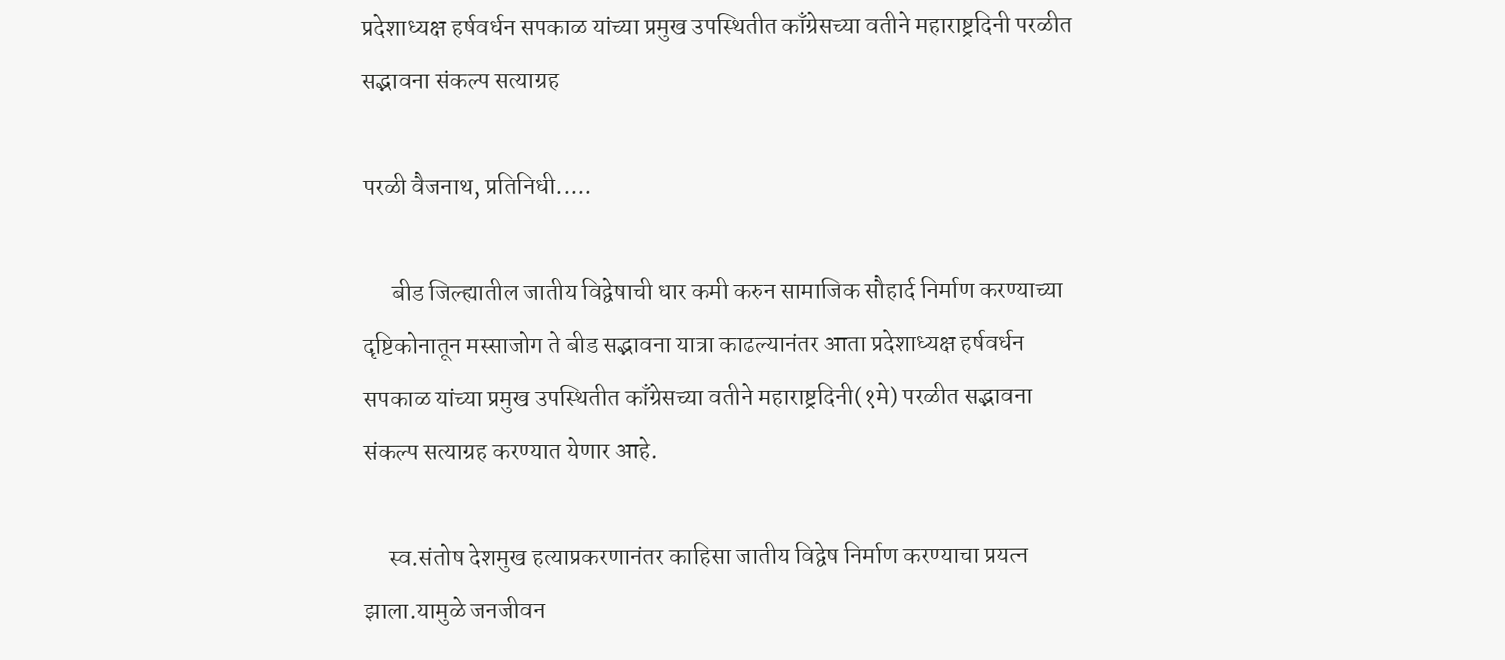प्रदेशाध्यक्ष हर्षवर्धन सपकाळ यांच्या प्रमुख उपस्थितीत काँग्रेसच्या वतीने महाराष्ट्रदिनी परळीत सद्भावना संकल्प सत्याग्रह

परळी वैजनाथ, प्रतिनिधी.....

      बीड जिल्ह्यातील जातीय विद्वेषाची धार कमी करुन सामाजिक सौहार्द निर्माण करण्याच्या दृष्टिकोनातून मस्साजोग ते बीड सद्भावना यात्रा काढल्यानंतर आता प्रदेशाध्यक्ष हर्षवर्धन सपकाळ यांच्या प्रमुख उपस्थितीत काँग्रेसच्या वतीने महाराष्ट्रदिनी(१मे) परळीत सद्भावना संकल्प सत्याग्रह करण्यात येणार आहे.

     स्व.संतोष देशमुख हत्याप्रकरणानंतर काहिसा जातीय विद्वेष निर्माण करण्याचा प्रयत्न झाला.यामुळे जनजीवन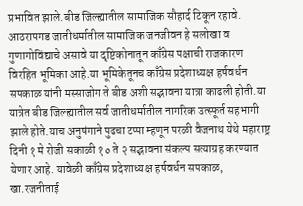प्रभावित झाले.बीड जिल्ह्यातील सामाजिक सौहार्द टिकून रहावे. आठरापगड जातीधर्मातील सामाजिक जनजीवन हे सलोखा व गुणागोविंद्याचे असावे या दृष्टिकोनातून काँग्रेस पक्षाची राजकारण विरहित भूमिका आहे.या भूमिकेतूनच काँग्रेस प्रदेशाध्यक्ष हर्षवर्धन सपकाळ यांनी मस्साजोग ते बीड अशी सद्भावना यात्रा काढली होती.या यात्रेत बीड जिल्ह्यातील सर्व जातीधर्मातील नागरिक उत्स्फूर्त सहभागी झाले होते.याच अनुषंगाने पुढचा टप्पा म्हणून परळी वैजनाथ येथे महाराष्ट्र दिनी १ मे रोजी सकाळी १० ते २ सद्भावना संकल्प सत्याग्रह करण्यात येणार आहे. यावेळी काँग्रेस प्रदेशाध्यक्ष हर्षवर्धन सपकाळ, खा.रजनीताई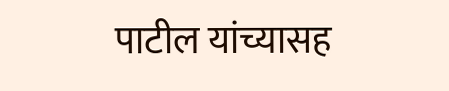पाटील यांच्यासह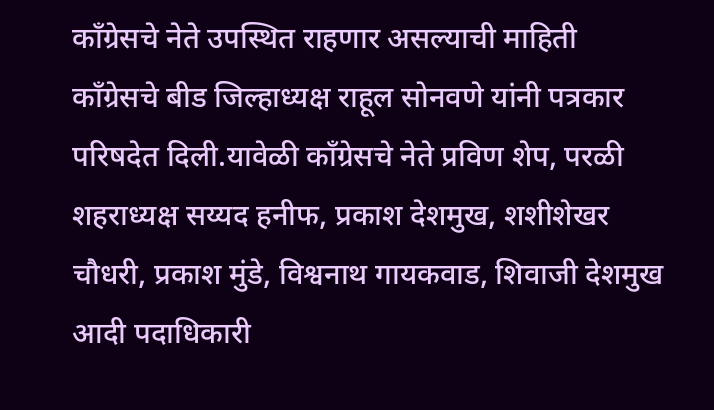काँग्रेसचे नेते उपस्थित राहणार असल्याची माहिती काँग्रेसचे बीड जिल्हाध्यक्ष राहूल सोनवणे यांनी पत्रकार परिषदेत दिली.यावेळी काँग्रेसचे नेते प्रविण शेप, परळी शहराध्यक्ष सय्यद हनीफ, प्रकाश देशमुख, शशीशेखर चौधरी, प्रकाश मुंडे, विश्वनाथ गायकवाड, शिवाजी देशमुख आदी पदाधिकारी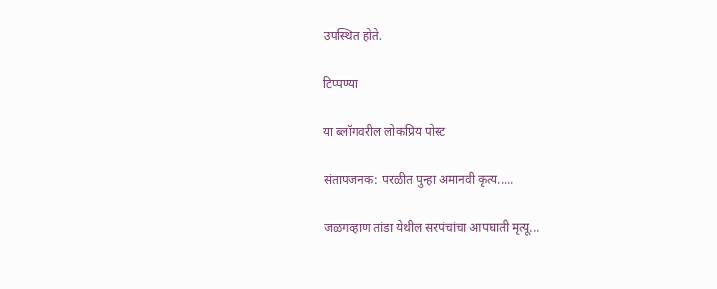उपस्थित होते.

टिप्पण्या

या ब्लॉगवरील लोकप्रिय पोस्ट

संतापजनक: परळीत पुन्हा अमानवी कृत्य.....

जळगव्हाण तांडा येथील सरपंचांचा आपघाती मृत्यू...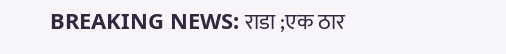BREAKING NEWS: राडा ;एक ठार